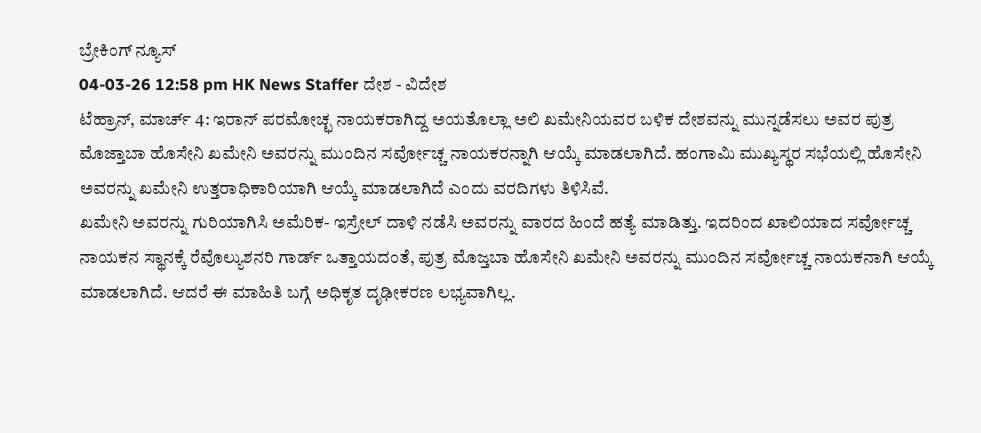ಬ್ರೇಕಿಂಗ್ ನ್ಯೂಸ್
04-03-26 12:58 pm HK News Staffer ದೇಶ - ವಿದೇಶ
ಟೆಹ್ರಾನ್, ಮಾರ್ಚ್ 4: ಇರಾನ್ ಪರಮೋಚ್ಛ ನಾಯಕರಾಗಿದ್ದ ಅಯತೊಲ್ಲಾ ಅಲಿ ಖಮೇನಿಯವರ ಬಳಿಕ ದೇಶವನ್ನು ಮುನ್ನಡೆಸಲು ಅವರ ಪುತ್ರ ಮೊಜ್ತಾಬಾ ಹೊಸೇನಿ ಖಮೇನಿ ಅವರನ್ನು ಮುಂದಿನ ಸರ್ವೋಚ್ಚ ನಾಯಕರನ್ನಾಗಿ ಆಯ್ಕೆ ಮಾಡಲಾಗಿದೆ. ಹಂಗಾಮಿ ಮುಖ್ಯಸ್ಥರ ಸಭೆಯಲ್ಲಿ ಹೊಸೇನಿ ಅವರನ್ನು ಖಮೇನಿ ಉತ್ತರಾಧಿಕಾರಿಯಾಗಿ ಆಯ್ಕೆ ಮಾಡಲಾಗಿದೆ ಎಂದು ವರದಿಗಳು ತಿಳಿಸಿವೆ.
ಖಮೇನಿ ಅವರನ್ನು ಗುರಿಯಾಗಿಸಿ ಅಮೆರಿಕ- ಇಸ್ರೇಲ್ ದಾಳಿ ನಡೆಸಿ ಅವರನ್ನು ವಾರದ ಹಿಂದೆ ಹತ್ಯೆ ಮಾಡಿತ್ತು. ಇದರಿಂದ ಖಾಲಿಯಾದ ಸರ್ವೋಚ್ಚ ನಾಯಕನ ಸ್ಥಾನಕ್ಕೆ ರೆವೊಲ್ಯುಶನರಿ ಗಾರ್ಡ್ ಒತ್ತಾಯದಂತೆ, ಪುತ್ರ ಮೊಜ್ತಬಾ ಹೊಸೇನಿ ಖಮೇನಿ ಅವರನ್ನು ಮುಂದಿನ ಸರ್ವೋಚ್ಚ ನಾಯಕನಾಗಿ ಆಯ್ಕೆ ಮಾಡಲಾಗಿದೆ. ಆದರೆ ಈ ಮಾಹಿತಿ ಬಗ್ಗೆ ಅಧಿಕೃತ ದೃಢೀಕರಣ ಲಭ್ಯವಾಗಿಲ್ಲ.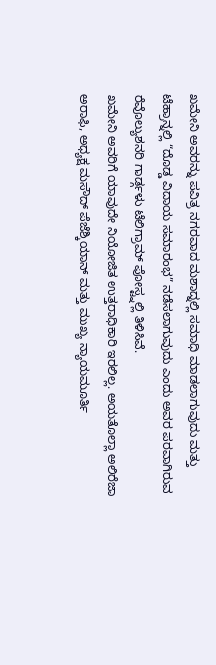ಖಮೇನಿ ಅವರನ್ನು ಪವಿತ್ರ ನಗರವಾದ ಮಶಾದ್ನಲ್ಲಿ ಸಮಾಧಿ ಮಾಡಲಾಗುವುದು ಮತ್ತು ಟೆಹ್ರಾನ್ನಲ್ಲಿ “ದೊಡ್ಡ ವಿದಾಯ ಸಮಾರಂಭ” ನಡೆಸಲಾಗುವುದು ಎಂದು ಅವರ ಪರವಾಗಿರುವ ರೆವೊಲ್ಯುಶನರಿ ಗಾರ್ಡ್ಗಳು ಟೆಲಿಗ್ರಾಮ್ ಪೋಸ್ಟ್ನಲ್ಲಿ ತಿಳಿಸಿವೆ.
ಖಮೇನಿ ಅವರಿಗೆ ಯಾವುದೇ ನಿಯೋಜಿತ ಉತ್ತರಾಧಿಕಾರಿ ಇರಲಿಲ್ಲ. ಅಯತೊಲ್ಲಾ ಅಲಿರೆಜಾ ಅರಾಫಿ, ಅಧ್ಯಕ್ಷ ಮಸೌದ್ ಪೆಜೆಶ್ಕಿಯಾನ್ ಮತ್ತು ಮುಖ್ಯ ನ್ಯಾಯಮೂರ್ತಿ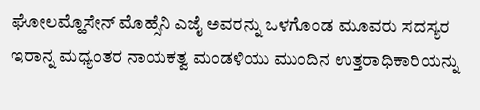ಘೋಲಮ್ಹೊಸೇನ್ ಮೊಹ್ಸೆನಿ ಎಜೈ ಅವರನ್ನು ಒಳಗೊಂಡ ಮೂವರು ಸದಸ್ಯರ ಇರಾನ್ನ ಮಧ್ಯಂತರ ನಾಯಕತ್ವ ಮಂಡಳಿಯು ಮುಂದಿನ ಉತ್ತರಾಧಿಕಾರಿಯನ್ನು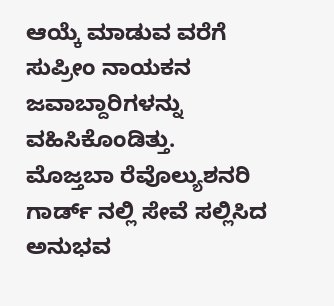ಆಯ್ಕೆ ಮಾಡುವ ವರೆಗೆ ಸುಪ್ರೀಂ ನಾಯಕನ ಜವಾಬ್ದಾರಿಗಳನ್ನು ವಹಿಸಿಕೊಂಡಿತ್ತು.
ಮೊಜ್ತಬಾ ರೆವೊಲ್ಯುಶನರಿ ಗಾರ್ಡ್ ನಲ್ಲಿ ಸೇವೆ ಸಲ್ಲಿಸಿದ ಅನುಭವ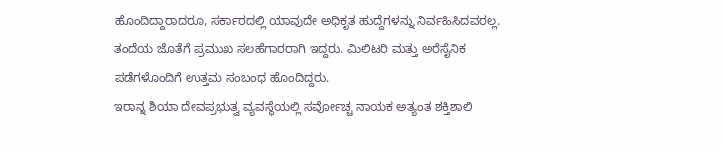ಹೊಂದಿದ್ದಾರಾದರೂ, ಸರ್ಕಾರದಲ್ಲಿ ಯಾವುದೇ ಅಧಿಕೃತ ಹುದ್ದೆಗಳನ್ನು ನಿರ್ವಹಿಸಿದವರಲ್ಲ. ತಂದೆಯ ಜೊತೆಗೆ ಪ್ರಮುಖ ಸಲಹೆಗಾರರಾಗಿ ಇದ್ದರು. ಮಿಲಿಟರಿ ಮತ್ತು ಅರೆಸೈನಿಕ ಪಡೆಗಳೊಂದಿಗೆ ಉತ್ತಮ ಸಂಬಂಧ ಹೊಂದಿದ್ದರು.
ಇರಾನ್ನ ಶಿಯಾ ದೇವಪ್ರಭುತ್ವ ವ್ಯವಸ್ಥೆಯಲ್ಲಿ ಸರ್ವೋಚ್ಚ ನಾಯಕ ಅತ್ಯಂತ ಶಕ್ತಿಶಾಲಿ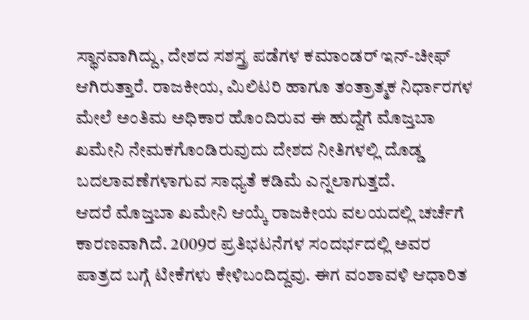ಸ್ಥಾನವಾಗಿದ್ದು, ದೇಶದ ಸಶಸ್ತ್ರ ಪಡೆಗಳ ಕಮಾಂಡರ್ ಇನ್-ಚೀಫ್ ಆಗಿರುತ್ತಾರೆ. ರಾಜಕೀಯ, ಮಿಲಿಟರಿ ಹಾಗೂ ತಂತ್ರಾತ್ಮಕ ನಿರ್ಧಾರಗಳ ಮೇಲೆ ಅಂತಿಮ ಅಧಿಕಾರ ಹೊಂದಿರುವ ಈ ಹುದ್ದೆಗೆ ಮೊಜ್ತಬಾ ಖಮೇನಿ ನೇಮಕಗೊಂಡಿರುವುದು ದೇಶದ ನೀತಿಗಳಲ್ಲಿ ದೊಡ್ಡ ಬದಲಾವಣೆಗಳಾಗುವ ಸಾಧ್ಯತೆ ಕಡಿಮೆ ಎನ್ನಲಾಗುತ್ತದೆ.
ಆದರೆ ಮೊಜ್ತಬಾ ಖಮೇನಿ ಆಯ್ಕೆ ರಾಜಕೀಯ ವಲಯದಲ್ಲಿ ಚರ್ಚೆಗೆ ಕಾರಣವಾಗಿದೆ. 2009ರ ಪ್ರತಿಭಟನೆಗಳ ಸಂದರ್ಭದಲ್ಲಿ ಅವರ ಪಾತ್ರದ ಬಗ್ಗೆ ಟೀಕೆಗಳು ಕೇಳಿಬಂದಿದ್ದವು. ಈಗ ವಂಶಾವಳಿ ಆಧಾರಿತ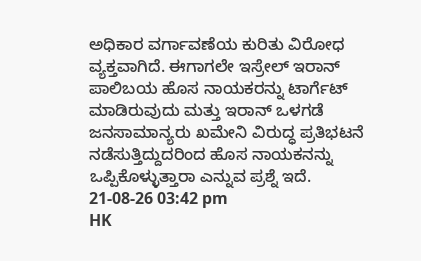ಅಧಿಕಾರ ವರ್ಗಾವಣೆಯ ಕುರಿತು ವಿರೋಧ ವ್ಯಕ್ತವಾಗಿದೆ. ಈಗಾಗಲೇ ಇಸ್ರೇಲ್ ಇರಾನ್ ಪಾಲಿಬಯ ಹೊಸ ನಾಯಕರನ್ನು ಟಾರ್ಗೆಟ್ ಮಾಡಿರುವುದು ಮತ್ತು ಇರಾನ್ ಒಳಗಡೆ ಜನಸಾಮಾನ್ಯರು ಖಮೇನಿ ವಿರುದ್ಧ ಪ್ರತಿಭಟನೆ ನಡೆಸುತ್ತಿದ್ದುದರಿಂದ ಹೊಸ ನಾಯಕನನ್ನು ಒಪ್ಪಿಕೊಳ್ಳುತ್ತಾರಾ ಎನ್ನುವ ಪ್ರಶ್ನೆ ಇದೆ.
21-08-26 03:42 pm
HK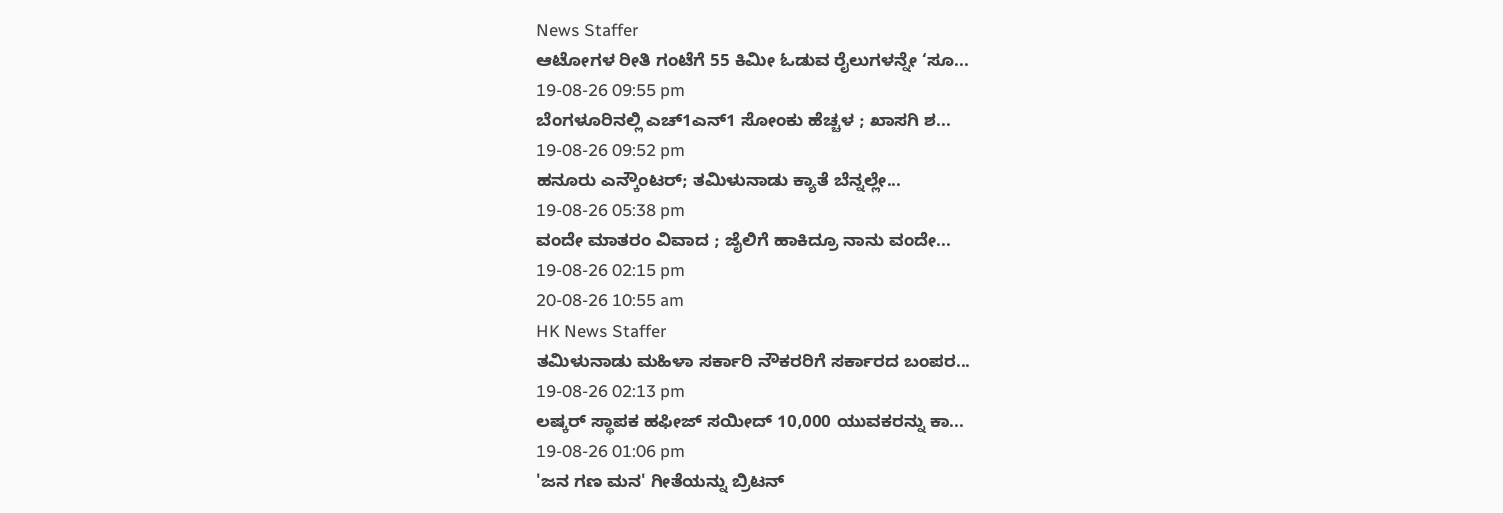News Staffer
ಆಟೋಗಳ ರೀತಿ ಗಂಟೆಗೆ 55 ಕಿಮೀ ಓಡುವ ರೈಲುಗಳನ್ನೇ ‘ಸೂ...
19-08-26 09:55 pm
ಬೆಂಗಳೂರಿನಲ್ಲಿ ಎಚ್1ಎನ್1 ಸೋಂಕು ಹೆಚ್ಚಳ ; ಖಾಸಗಿ ಶ...
19-08-26 09:52 pm
ಹನೂರು ಎನ್ಕೌಂಟರ್; ತಮಿಳುನಾಡು ಕ್ಯಾತೆ ಬೆನ್ನಲ್ಲೇ...
19-08-26 05:38 pm
ವಂದೇ ಮಾತರಂ ವಿವಾದ ; ಜೈಲಿಗೆ ಹಾಕಿದ್ರೂ ನಾನು ವಂದೇ...
19-08-26 02:15 pm
20-08-26 10:55 am
HK News Staffer
ತಮಿಳುನಾಡು ಮಹಿಳಾ ಸರ್ಕಾರಿ ನೌಕರರಿಗೆ ಸರ್ಕಾರದ ಬಂಪರ...
19-08-26 02:13 pm
ಲಷ್ಕರ್ ಸ್ಥಾಪಕ ಹಫೀಜ್ ಸಯೀದ್ 10,000 ಯುವಕರನ್ನು ಕಾ...
19-08-26 01:06 pm
'ಜನ ಗಣ ಮನ' ಗೀತೆಯನ್ನು ಬ್ರಿಟನ್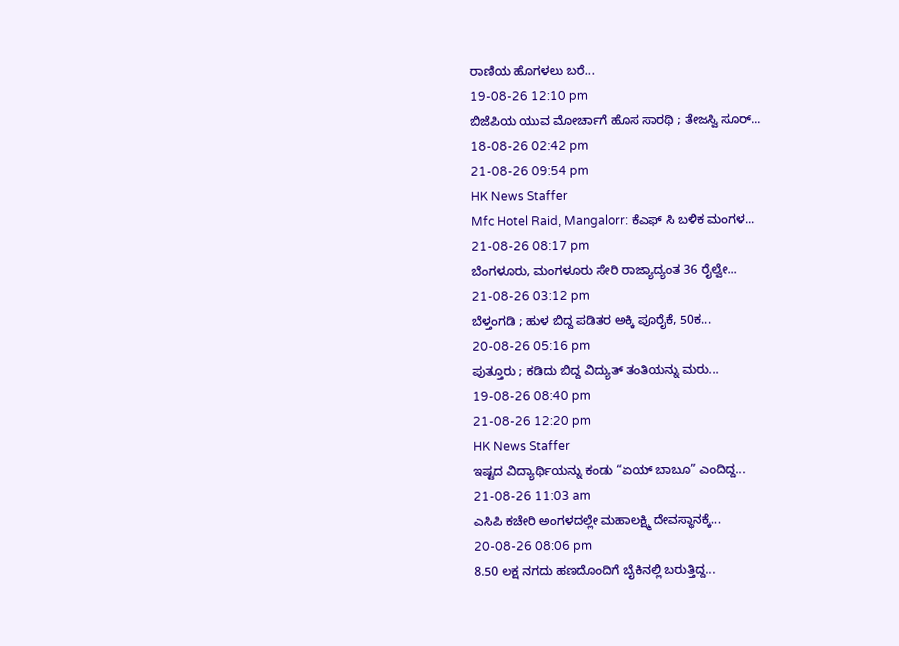ರಾಣಿಯ ಹೊಗಳಲು ಬರೆ...
19-08-26 12:10 pm
ಬಿಜೆಪಿಯ ಯುವ ಮೋರ್ಚಾಗೆ ಹೊಸ ಸಾರಥಿ ; ತೇಜಸ್ವಿ ಸೂರ್...
18-08-26 02:42 pm
21-08-26 09:54 pm
HK News Staffer
Mfc Hotel Raid, Mangalorr: ಕೆಎಫ್ ಸಿ ಬಳಿಕ ಮಂಗಳ...
21-08-26 08:17 pm
ಬೆಂಗಳೂರು, ಮಂಗಳೂರು ಸೇರಿ ರಾಜ್ಯಾದ್ಯಂತ 36 ರೈಲ್ವೇ...
21-08-26 03:12 pm
ಬೆಳ್ತಂಗಡಿ ; ಹುಳ ಬಿದ್ದ ಪಡಿತರ ಅಕ್ಕಿ ಪೂರೈಕೆ, 50ಕ...
20-08-26 05:16 pm
ಪುತ್ತೂರು ; ಕಡಿದು ಬಿದ್ದ ವಿದ್ಯುತ್ ತಂತಿಯನ್ನು ಮರು...
19-08-26 08:40 pm
21-08-26 12:20 pm
HK News Staffer
ಇಷ್ಟದ ವಿದ್ಯಾರ್ಥಿಯನ್ನು ಕಂಡು “ಏಯ್ ಬಾಬೂ” ಎಂದಿದ್ದ...
21-08-26 11:03 am
ಎಸಿಪಿ ಕಚೇರಿ ಅಂಗಳದಲ್ಲೇ ಮಹಾಲಕ್ಷ್ಮಿ ದೇವಸ್ಥಾನಕ್ಕೆ...
20-08-26 08:06 pm
8.50 ಲಕ್ಷ ನಗದು ಹಣದೊಂದಿಗೆ ಬೈಕಿನಲ್ಲಿ ಬರುತ್ತಿದ್ದ...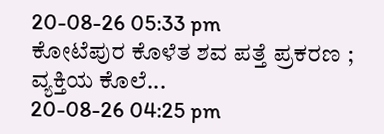20-08-26 05:33 pm
ಕೋಟೆಪುರ ಕೊಳೆತ ಶವ ಪತ್ತೆ ಪ್ರಕರಣ ; ವ್ಯಕ್ತಿಯ ಕೊಲೆ...
20-08-26 04:25 pm